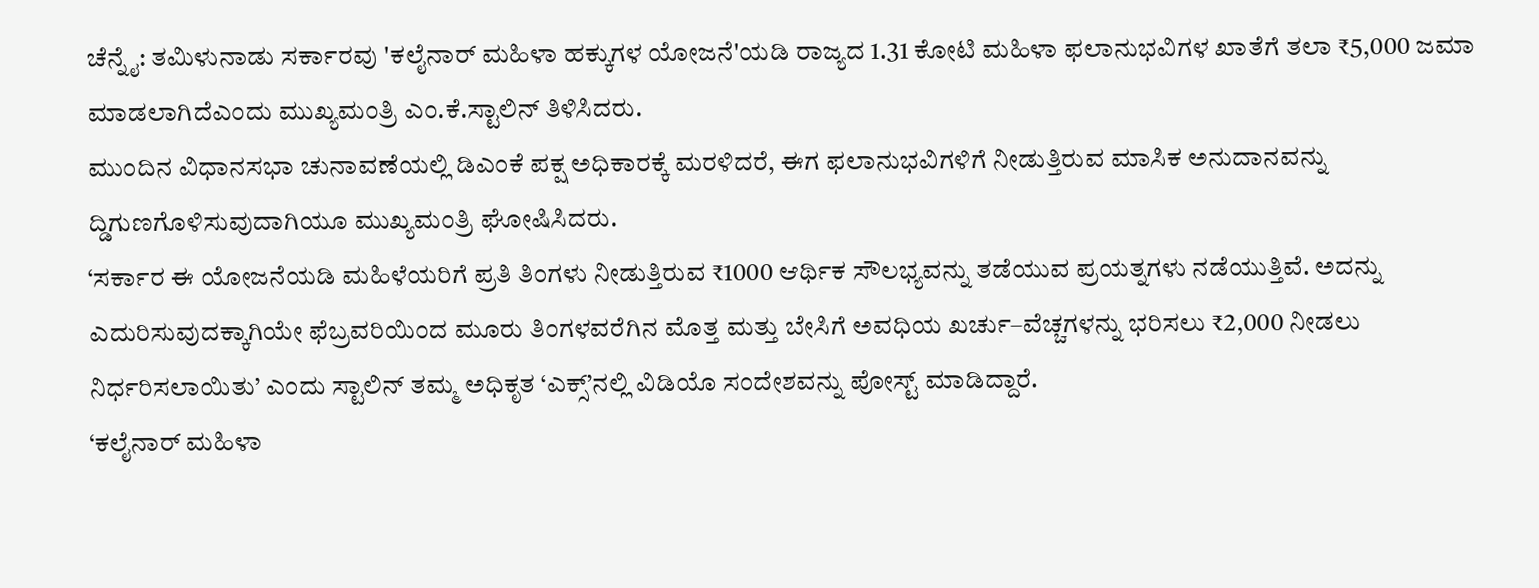ಚೆನ್ನೈ: ತಮಿಳುನಾಡು ಸರ್ಕಾರವು 'ಕಲೈನಾರ್ ಮಹಿಳಾ ಹಕ್ಕುಗಳ ಯೋಜನೆ'ಯಡಿ ರಾಜ್ಯದ 1.31 ಕೋಟಿ ಮಹಿಳಾ ಫಲಾನುಭವಿಗಳ ಖಾತೆಗೆ ತಲಾ ₹5,000 ಜಮಾ ಮಾಡಲಾಗಿದೆಎಂದು ಮುಖ್ಯಮಂತ್ರಿ ಎಂ.ಕೆ.ಸ್ಟಾಲಿನ್ ತಿಳಿಸಿದರು.
ಮುಂದಿನ ವಿಧಾನಸಭಾ ಚುನಾವಣೆಯಲ್ಲಿ ಡಿಎಂಕೆ ಪಕ್ಷ ಅಧಿಕಾರಕ್ಕೆ ಮರಳಿದರೆ, ಈಗ ಫಲಾನುಭವಿಗಳಿಗೆ ನೀಡುತ್ತಿರುವ ಮಾಸಿಕ ಅನುದಾನವನ್ನು ದ್ಡಿಗುಣಗೊಳಿಸುವುದಾಗಿಯೂ ಮುಖ್ಯಮಂತ್ರಿ ಘೋಷಿಸಿದರು.
‘ಸರ್ಕಾರ ಈ ಯೋಜನೆಯಡಿ ಮಹಿಳೆಯರಿಗೆ ಪ್ರತಿ ತಿಂಗಳು ನೀಡುತ್ತಿರುವ ₹1000 ಆರ್ಥಿಕ ಸೌಲಭ್ಯವನ್ನು ತಡೆಯುವ ಪ್ರಯತ್ನಗಳು ನಡೆಯುತ್ತಿವೆ. ಅದನ್ನು ಎದುರಿಸುವುದಕ್ಕಾಗಿಯೇ ಫೆಬ್ರವರಿಯಿಂದ ಮೂರು ತಿಂಗಳವರೆಗಿನ ಮೊತ್ತ ಮತ್ತು ಬೇಸಿಗೆ ಅವಧಿಯ ಖರ್ಚು–ವೆಚ್ಚಗಳನ್ನು ಭರಿಸಲು ₹2,000 ನೀಡಲು ನಿರ್ಧರಿಸಲಾಯಿತು’ ಎಂದು ಸ್ಟಾಲಿನ್ ತಮ್ಮ ಅಧಿಕೃತ ‘ಎಕ್ಸ್’ನಲ್ಲಿ ವಿಡಿಯೊ ಸಂದೇಶವನ್ನು ಪೋಸ್ಟ್ ಮಾಡಿದ್ದಾರೆ.
‘ಕಲೈನಾರ್ ಮಹಿಳಾ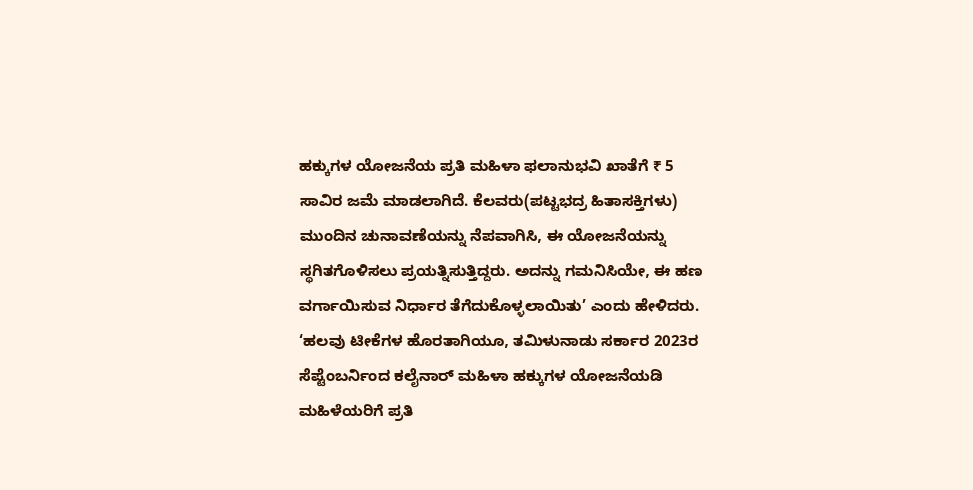ಹಕ್ಕುಗಳ ಯೋಜನೆಯ ಪ್ರತಿ ಮಹಿಳಾ ಫಲಾನುಭವಿ ಖಾತೆಗೆ ₹ 5 ಸಾವಿರ ಜಮೆ ಮಾಡಲಾಗಿದೆ. ಕೆಲವರು(ಪಟ್ಟಭದ್ರ ಹಿತಾಸಕ್ತಿಗಳು) ಮುಂದಿನ ಚುನಾವಣೆಯನ್ನು ನೆಪವಾಗಿಸಿ, ಈ ಯೋಜನೆಯನ್ನು ಸ್ಥಗಿತಗೊಳಿಸಲು ಪ್ರಯತ್ನಿಸುತ್ತಿದ್ದರು. ಅದನ್ನು ಗಮನಿಸಿಯೇ, ಈ ಹಣ ವರ್ಗಾಯಿಸುವ ನಿರ್ಧಾರ ತೆಗೆದುಕೊಳ್ಳಲಾಯಿತು’ ಎಂದು ಹೇಳಿದರು.
‘ಹಲವು ಟೀಕೆಗಳ ಹೊರತಾಗಿಯೂ, ತಮಿಳುನಾಡು ಸರ್ಕಾರ 2023ರ ಸೆಪ್ಟೆಂಬರ್ನಿಂದ ಕಲೈನಾರ್ ಮಹಿಳಾ ಹಕ್ಕುಗಳ ಯೋಜನೆಯಡಿ ಮಹಿಳೆಯರಿಗೆ ಪ್ರತಿ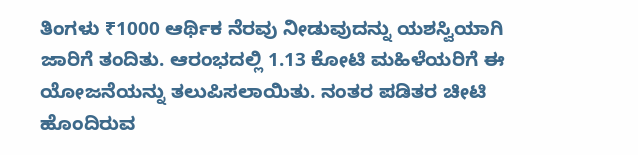ತಿಂಗಳು ₹1000 ಆರ್ಥಿಕ ನೆರವು ನೀಡುವುದನ್ನು ಯಶಸ್ವಿಯಾಗಿ ಜಾರಿಗೆ ತಂದಿತು. ಆರಂಭದಲ್ಲಿ 1.13 ಕೋಟಿ ಮಹಿಳೆಯರಿಗೆ ಈ ಯೋಜನೆಯನ್ನು ತಲುಪಿಸಲಾಯಿತು. ನಂತರ ಪಡಿತರ ಚೀಟಿ ಹೊಂದಿರುವ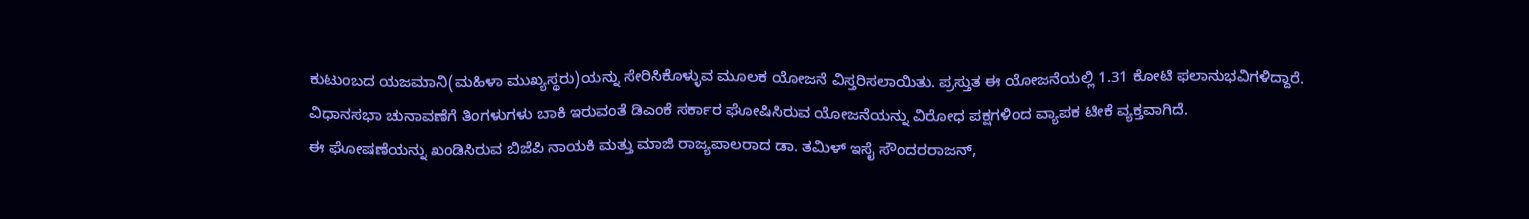ಕುಟುಂಬದ ಯಜಮಾನಿ(ಮಹಿಳಾ ಮುಖ್ಯಸ್ಥರು)ಯನ್ನು ಸೇರಿಸಿಕೊಳ್ಳುವ ಮೂಲಕ ಯೋಜನೆ ವಿಸ್ತರಿಸಲಾಯಿತು. ಪ್ರಸ್ತುತ ಈ ಯೋಜನೆಯಲ್ಲಿ 1.31 ಕೋಟಿ ಫಲಾನುಭವಿಗಳಿದ್ದಾರೆ.
ವಿಧಾನಸಭಾ ಚುನಾವಣೆಗೆ ತಿಂಗಳುಗಳು ಬಾಕಿ ಇರುವಂತೆ ಡಿಎಂಕೆ ಸರ್ಕಾರ ಘೋಷಿಸಿರುವ ಯೋಜನೆಯನ್ನು ವಿರೋಧ ಪಕ್ಷಗಳಿಂದ ವ್ಯಾಪಕ ಟೀಕೆ ವ್ಯಕ್ತವಾಗಿದೆ.
ಈ ಘೋಷಣೆಯನ್ನು ಖಂಡಿಸಿರುವ ಬಿಜೆಪಿ ನಾಯಕಿ ಮತ್ತು ಮಾಜಿ ರಾಜ್ಯಪಾಲರಾದ ಡಾ. ತಮಿಳ್ ಇಸೈ ಸೌಂದರರಾಜನ್,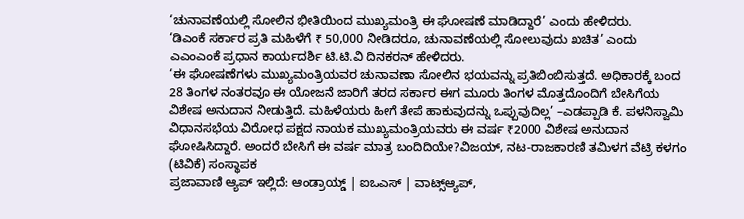‘ಚುನಾವಣೆಯಲ್ಲಿ ಸೋಲಿನ ಭೀತಿಯಿಂದ ಮುಖ್ಯಮಂತ್ರಿ ಈ ಘೋಷಣೆ ಮಾಡಿದ್ದಾರೆ’ ಎಂದು ಹೇಳಿದರು.
‘ಡಿಎಂಕೆ ಸರ್ಕಾರ ಪ್ರತಿ ಮಹಿಳೆಗೆ ₹ 50,000 ನೀಡಿದರೂ, ಚುನಾವಣೆಯಲ್ಲಿ ಸೋಲುವುದು ಖಚಿತ’ ಎಂದು ಎಎಂಎಂಕೆ ಪ್ರಧಾನ ಕಾರ್ಯದರ್ಶಿ ಟಿ.ಟಿ.ವಿ ದಿನಕರನ್ ಹೇಳಿದರು.
‘ಈ ಘೋಷಣೆಗಳು ಮುಖ್ಯಮಂತ್ರಿಯವರ ಚುನಾವಣಾ ಸೋಲಿನ ಭಯವನ್ನು ಪ್ರತಿಬಿಂಬಿಸುತ್ತದೆ. ಅಧಿಕಾರಕ್ಕೆ ಬಂದ 28 ತಿಂಗಳ ನಂತರವೂ ಈ ಯೋಜನೆ ಜಾರಿಗೆ ತರದ ಸರ್ಕಾರ ಈಗ ಮೂರು ತಿಂಗಳ ಮೊತ್ತದೊಂದಿಗೆ ಬೇಸಿಗೆಯ ವಿಶೇಷ ಅನುದಾನ ನೀಡುತ್ತಿದೆ. ಮಹಿಳೆಯರು ಹೀಗೆ ತೇಪೆ ಹಾಕುವುದನ್ನು ಒಪ್ಪುವುದಿಲ್ಲ’ –ಎಡಪ್ಪಾಡಿ ಕೆ. ಪಳನಿಸ್ವಾಮಿ ವಿಧಾನಸಭೆಯ ವಿರೋಧ ಪಕ್ಷದ ನಾಯಕ ಮುಖ್ಯಮಂತ್ರಿಯವರು ಈ ವರ್ಷ ₹2000 ವಿಶೇಷ ಅನುದಾನ ಘೋಷಿಸಿದ್ದಾರೆ. ಅಂದರೆ ಬೇಸಿಗೆ ಈ ವರ್ಷ ಮಾತ್ರ ಬಂದಿದಿಯೇ?ವಿಜಯ್, ನಟ-ರಾಜಕಾರಣಿ ತಮಿಳಗ ವೆಟ್ರಿ ಕಳಗಂ (ಟಿವಿಕೆ) ಸಂಸ್ಥಾಪಕ
ಪ್ರಜಾವಾಣಿ ಆ್ಯಪ್ ಇಲ್ಲಿದೆ: ಆಂಡ್ರಾಯ್ಡ್ | ಐಒಎಸ್ | ವಾಟ್ಸ್ಆ್ಯಪ್,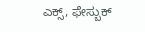ಎಕ್ಸ್, ಫೇಸ್ಬುಕ್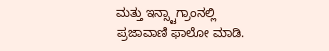ಮತ್ತು ಇನ್ಸ್ಟಾಗ್ರಾಂನಲ್ಲಿ ಪ್ರಜಾವಾಣಿ ಫಾಲೋ ಮಾಡಿ.